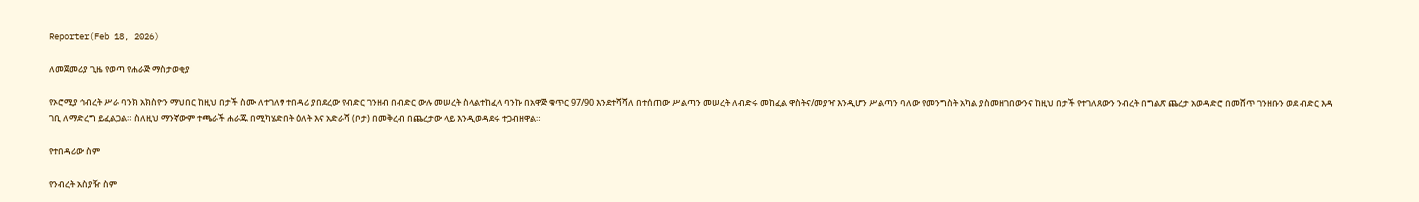Reporter(Feb 18, 2026)

ለመጀመሪያ ጊዜ የወጣ የሐራጅ ማስታወቂያ

የኦሮሚያ ኅብረት ሥራ ባንክ አክስዮን ማህበር ከዚህ በታች ስሙ ለተገለፃ ተበዳሪ ያበደረው የብድር ገንዘብ በብድር ውሉ መሠረት ስላልተከፈላ ባንኩ በአዋጅ ቁጥር 97/90 እንደተሻሻለ በተሰጠው ሥልጣን መሠረት ለብድሩ መከፈል ዋስትና/መያዣ እንዲሆን ሥልጣን ባለው የመንግስት አካል ያስመዘገበውንና ከዚህ በታች የተገለጸውን ንብረት በግልጽ ጨረታ አወዳድሮ በመሸጥ ገንዘቡን ወደ ብድር እዳ ገቢ ለማድረግ ይፈልጋል። ስለዚህ ማንኛውም ተጫራች ሐራጁ በሚካሄድበት ዕለት እና አድራሻ (ቦታ) በመቅረብ በጨረታው ላይ እንዲወዳደሩ ተጋብዘዋል።

የተበዳሪው ስም

የንብረት አስያዥ ስም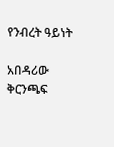የንብረት ዓይነት

አበዳሪው ቅርንጫፍ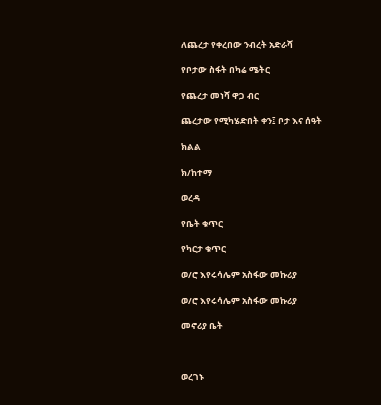ለጨረታ የቀረበው ንብረት አድራሻ

የቦታው ስፋት በካሬ ሜትር

የጨረታ መነሻ ዋጋ ብር

ጨረታው የሚካሄድበት ቀን፤ ቦታ እና ሰዓት

ክልል

ክ/ከተማ

ወረዳ

የቤት ቁጥር

የካርታ ቁጥር

ወ/ሮ እየሩሳሌም አስፋው መኩሪያ

ወ/ሮ እየሩሳሌም አስፋው መኩሪያ

መኖሪያ ቤት



ወረገኑ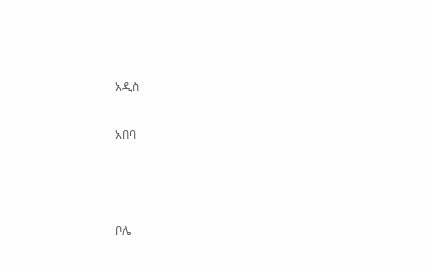አዲስ

አበባ



ቦሌ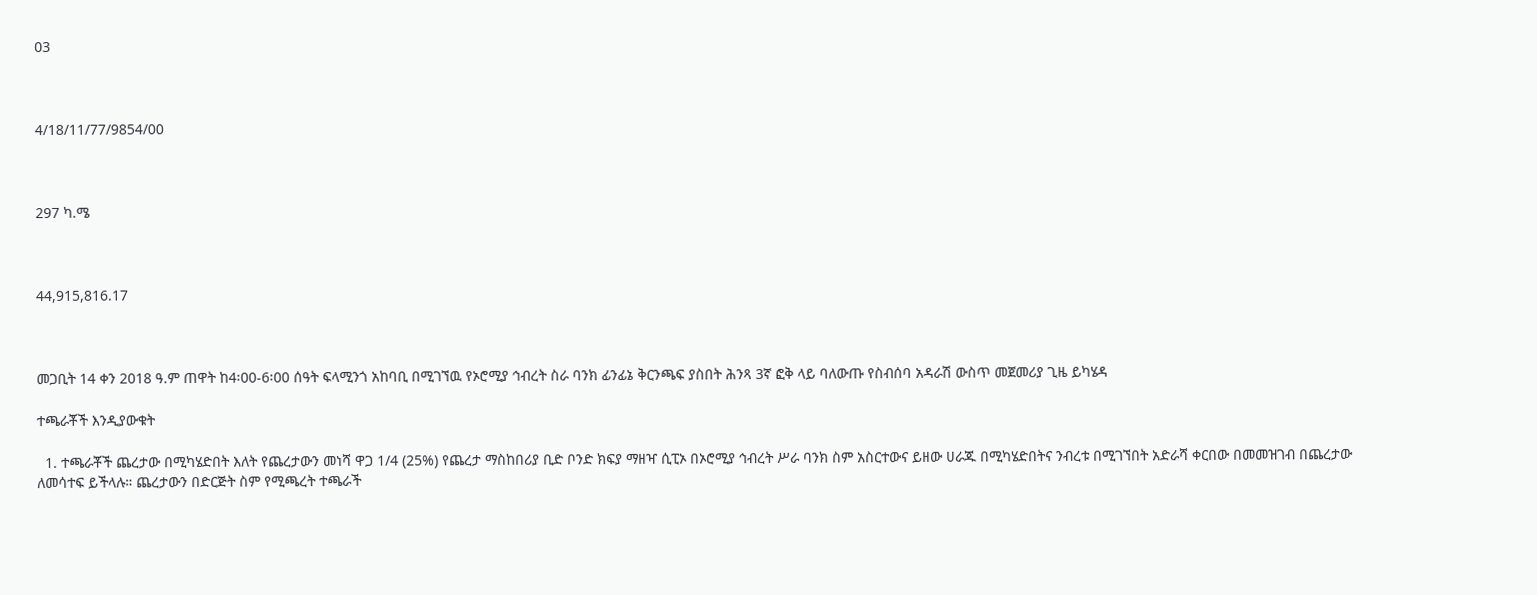03



4/18/11/77/9854/00



297 ካ.ሜ



44,915,816.17



መጋቢት 14 ቀን 2018 ዓ.ም ጠዋት ከ4፡00-6፡00 ሰዓት ፍላሚንጎ አከባቢ በሚገኘዉ የኦሮሚያ ኅብረት ስራ ባንክ ፊንፊኔ ቅርንጫፍ ያስበት ሕንጻ 3ኛ ፎቅ ላይ ባለውጡ የስብሰባ አዳራሽ ውስጥ መጀመሪያ ጊዜ ይካሄዳ

ተጫራቾች እንዲያውቁት

  1. ተጫራቾች ጨረታው በሚካሄድበት እለት የጨረታውን መነሻ ዋጋ 1/4 (25%) የጨረታ ማስከበሪያ ቢድ ቦንድ ክፍያ ማዘዣ ሲፒኦ በኦሮሚያ ኅብረት ሥራ ባንክ ስም አስርተውና ይዘው ሀራጁ በሚካሄድበትና ንብረቱ በሚገኘበት አድራሻ ቀርበው በመመዝገብ በጨረታው ለመሳተፍ ይችላሉ። ጨረታውን በድርጅት ስም የሚጫረት ተጫራች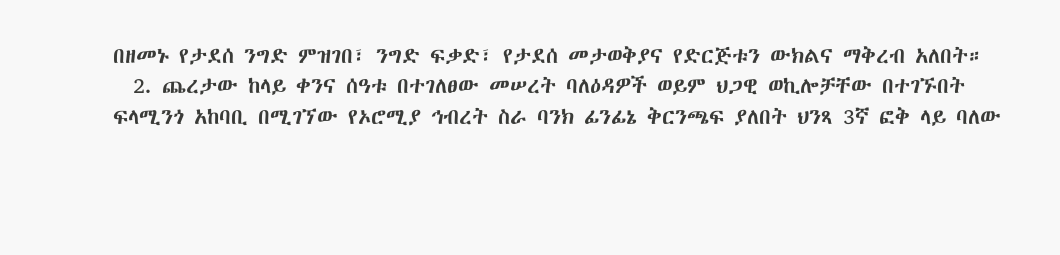በዘመኑ የታደሰ ንግድ ምዝገበ፣ ንግድ ፍቃድ፣ የታደሰ መታወቅያና የድርጅቱን ውክልና ማቅረብ አለበት።
  2. ጨረታው ከላይ ቀንና ሰዓቱ በተገለፀው መሠረት ባለዕዳዎች ወይም ህጋዊ ወኪሎቻቸው በተገኙበት ፍላሚንጎ አከባቢ በሚገኘው የኦሮሚያ ኅብረት ስራ ባንክ ፊንፊኔ ቅርንጫፍ ያለበት ህንጻ 3ኛ ፎቅ ላይ ባለው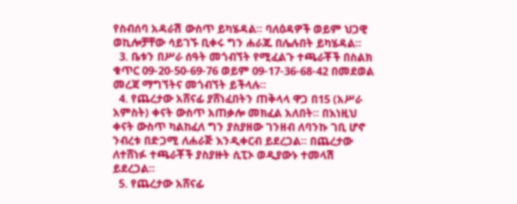የስብሰባ አዳራሽ ውስጥ ይካሄዳል። ባለዕዳዎች ወይም ህጋዊ ወኪሎቻቸው ሳይገኙ ቢቀሩ ግን ሐራጁ በሌሉበት ይካሄዳል።
  3. ቤቱን በሥራ ሰዓት መጎብኘት የሚፈልጉ ተጫራቾች በስልክ ቁጥር 09-20-50-69-76 ወይም 09-17-36-68-42 በመደወል መረጃ ማግኘትና መጎብኘት ይችላሉ።
  4. የጨረታው አሸናፊ ያሸነፈበትን ጠቅላላ ዋጋ በ15 (አሥራ አምስት) ቀናት ውስጥ አጠቃሎ መክፈል አለበት። በእነዚህ ቀናት ውስጥ ካልከፈለ ግን ያስያዘው ገንዘብ ለባንኩ ገቢ ሆኖ ንብረቱ በድጋሚ ለሐራጅ እንዲቀርብ ይደረጋል። በጨረታው ለተሸነፉ ተጫራቾች ያስያዙት ሲፒኦ ወዲያውኑ ተመላሽ ይደረጋል።
  5. የጨረታው አሸናፊ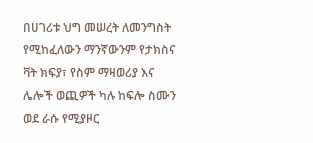በሀገሪቱ ህግ መሠረት ለመንግስት የሚከፈለውን ማንኛውንም የታክስና ቫት ክፍያ፣ የስም ማዛወሪያ እና ሌሎች ወጪዎች ካሉ ከፍሎ ስሙን ወደ ራሱ የሚያዞር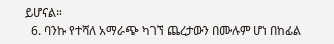ይሆናል።
  6. ባንኩ የተሻለ አማራጭ ካገኘ ጨረታውን በሙሉም ሆነ በከፊል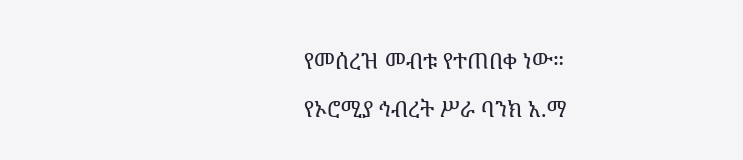የመሰረዝ መብቱ የተጠበቀ ነው።

የኦሮሚያ ኅብረት ሥራ ባንክ አ.ማ